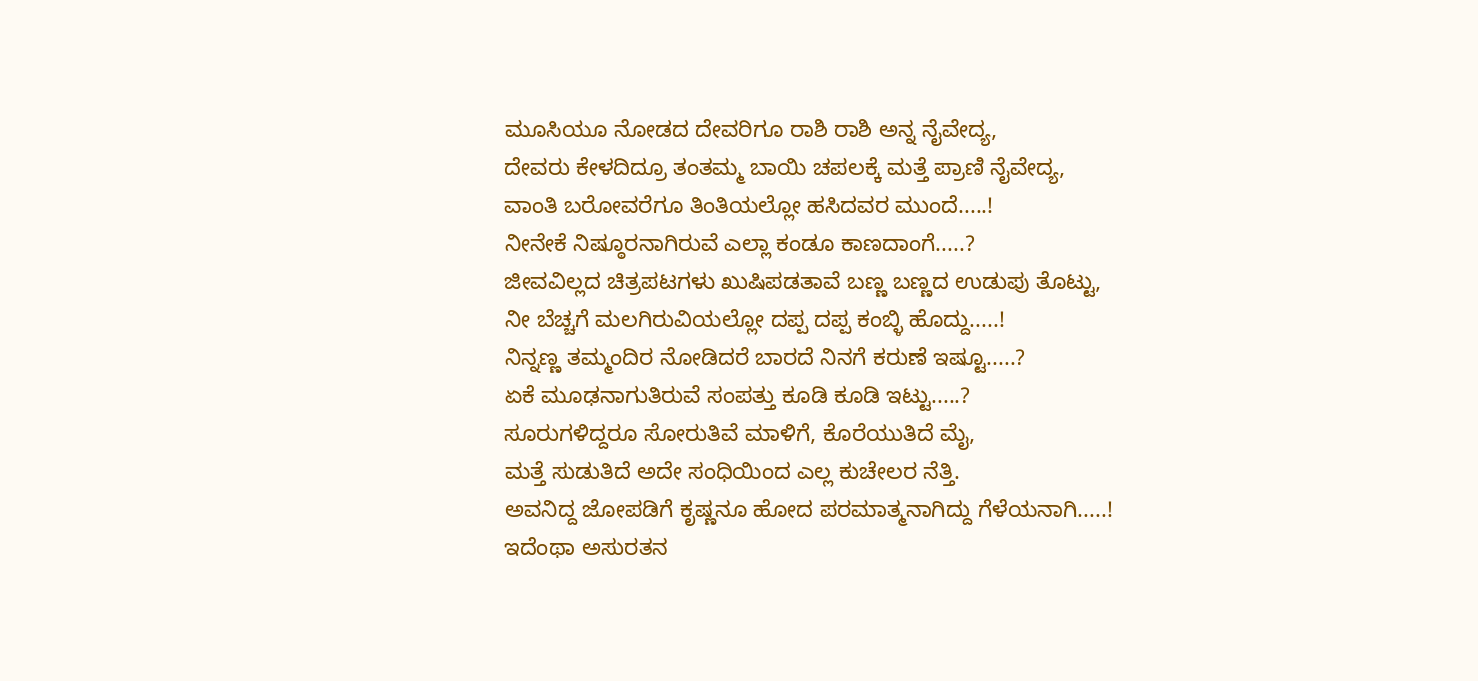ಮೂಸಿಯೂ ನೋಡದ ದೇವರಿಗೂ ರಾಶಿ ರಾಶಿ ಅನ್ನ ನೈವೇದ್ಯ,
ದೇವರು ಕೇಳದಿದ್ರೂ ತಂತಮ್ಮ ಬಾಯಿ ಚಪಲಕ್ಕೆ ಮತ್ತೆ ಪ್ರಾಣಿ ನೈವೇದ್ಯ,
ವಾಂತಿ ಬರೋವರೆಗೂ ತಿಂತಿಯಲ್ಲೋ ಹಸಿದವರ ಮುಂದೆ.....!
ನೀನೇಕೆ ನಿಷ್ಠೂರನಾಗಿರುವೆ ಎಲ್ಲಾ ಕಂಡೂ ಕಾಣದಾಂಗೆ.....?
ಜೀವವಿಲ್ಲದ ಚಿತ್ರಪಟಗಳು ಖುಷಿಪಡತಾವೆ ಬಣ್ಣ ಬಣ್ಣದ ಉಡುಪು ತೊಟ್ಟು,
ನೀ ಬೆಚ್ಚಗೆ ಮಲಗಿರುವಿಯಲ್ಲೋ ದಪ್ಪ ದಪ್ಪ ಕಂಬ್ಳಿ ಹೊದ್ದು.....!
ನಿನ್ನಣ್ಣ ತಮ್ಮಂದಿರ ನೋಡಿದರೆ ಬಾರದೆ ನಿನಗೆ ಕರುಣೆ ಇಷ್ಟೂ.....?
ಏಕೆ ಮೂಢನಾಗುತಿರುವೆ ಸಂಪತ್ತು ಕೂಡಿ ಕೂಡಿ ಇಟ್ಟು.....?
ಸೂರುಗಳಿದ್ದರೂ ಸೋರುತಿವೆ ಮಾಳಿಗೆ, ಕೊರೆಯುತಿದೆ ಮೈ,
ಮತ್ತೆ ಸುಡುತಿದೆ ಅದೇ ಸಂಧಿಯಿಂದ ಎಲ್ಲ ಕುಚೇಲರ ನೆತ್ತಿ.
ಅವನಿದ್ದ ಜೋಪಡಿಗೆ ಕೃಷ್ಣನೂ ಹೋದ ಪರಮಾತ್ಮನಾಗಿದ್ದು ಗೆಳೆಯನಾಗಿ.....!
ಇದೆಂಥಾ ಅಸುರತನ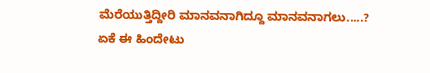ಮೆರೆಯುತ್ತಿದ್ದೀರಿ ಮಾನವನಾಗಿದ್ದೂ ಮಾನವನಾಗಲು.....?
ಏಕೆ ಈ ಹಿಂದೇಟು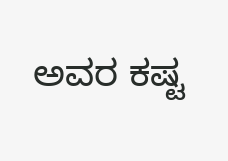ಅವರ ಕಷ್ಟ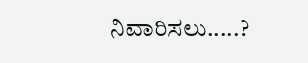ನಿವಾರಿಸಲು.....?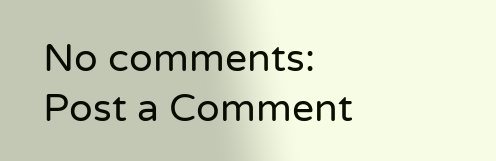No comments:
Post a Comment